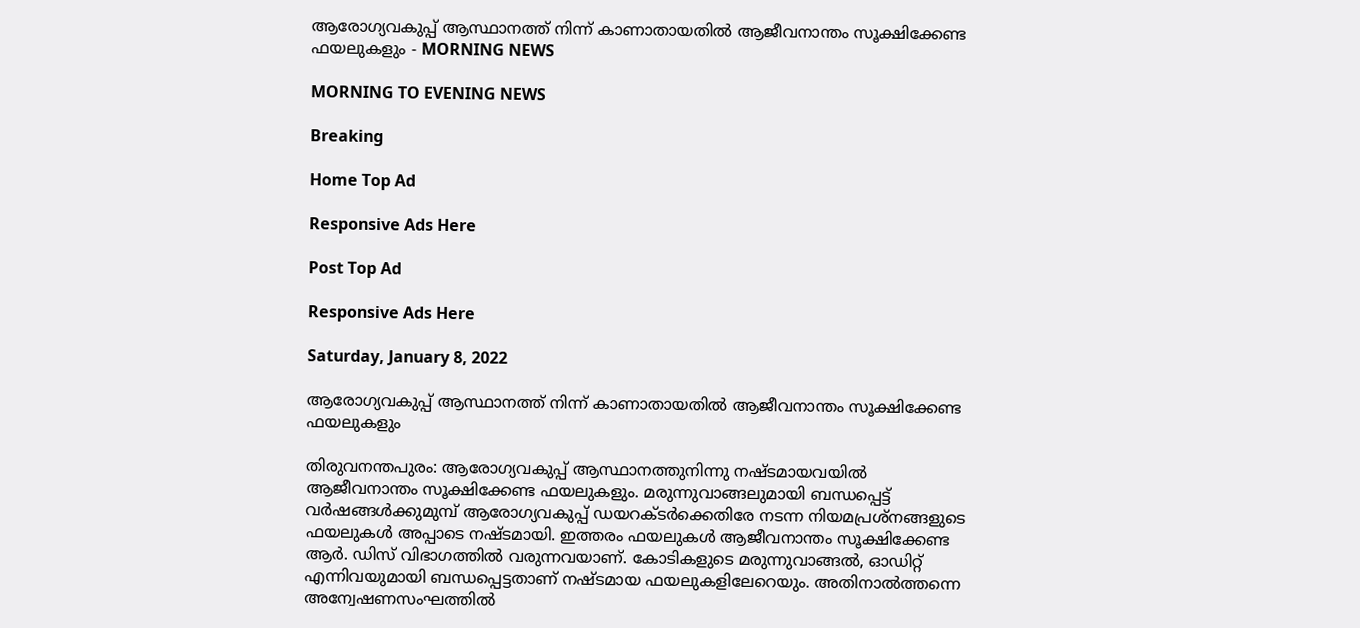ആരോഗ്യവകുപ്പ് ആസ്ഥാനത്ത് നിന്ന് കാണാതായതിൽ ആജീവനാന്തം സൂക്ഷിക്കേണ്ട ഫയലുകളും - MORNING NEWS

MORNING TO EVENING NEWS

Breaking

Home Top Ad

Responsive Ads Here

Post Top Ad

Responsive Ads Here

Saturday, January 8, 2022

ആരോഗ്യവകുപ്പ് ആസ്ഥാനത്ത് നിന്ന് കാണാതായതിൽ ആജീവനാന്തം സൂക്ഷിക്കേണ്ട ഫയലുകളും

തിരുവനന്തപുരം: ആരോഗ്യവകുപ്പ് ആസ്ഥാനത്തുനിന്നു നഷ്ടമായവയിൽ ആജീവനാന്തം സൂക്ഷിക്കേണ്ട ഫയലുകളും. മരുന്നുവാങ്ങലുമായി ബന്ധപ്പെട്ട് വർഷങ്ങൾക്കുമുമ്പ് ആരോഗ്യവകുപ്പ് ഡയറക്ടർക്കെതിരേ നടന്ന നിയമപ്രശ്നങ്ങളുടെ ഫയലുകൾ അപ്പാടെ നഷ്ടമായി. ഇത്തരം ഫയലുകൾ ആജീവനാന്തം സൂക്ഷിക്കേണ്ട ആർ. ഡിസ് വിഭാഗത്തിൽ വരുന്നവയാണ്. കോടികളുടെ മരുന്നുവാങ്ങൽ, ഓഡിറ്റ് എന്നിവയുമായി ബന്ധപ്പെട്ടതാണ് നഷ്ടമായ ഫയലുകളിലേറെയും. അതിനാൽത്തന്നെ അന്വേഷണസംഘത്തിൽ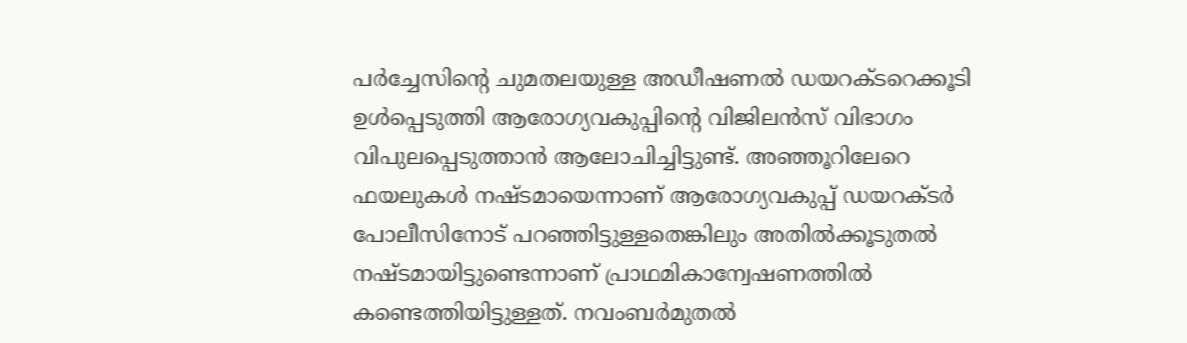പർച്ചേസിന്റെ ചുമതലയുള്ള അഡീഷണൽ ഡയറക്ടറെക്കൂടി ഉൾപ്പെടുത്തി ആരോഗ്യവകുപ്പിന്റെ വിജിലൻസ് വിഭാഗം വിപുലപ്പെടുത്താൻ ആലോചിച്ചിട്ടുണ്ട്. അഞ്ഞൂറിലേറെ ഫയലുകൾ നഷ്ടമായെന്നാണ് ആരോഗ്യവകുപ്പ് ഡയറക്ടർ പോലീസിനോട് പറഞ്ഞിട്ടുള്ളതെങ്കിലും അതിൽക്കൂടുതൽ നഷ്ടമായിട്ടുണ്ടെന്നാണ് പ്രാഥമികാന്വേഷണത്തിൽ കണ്ടെത്തിയിട്ടുള്ളത്. നവംബർമുതൽ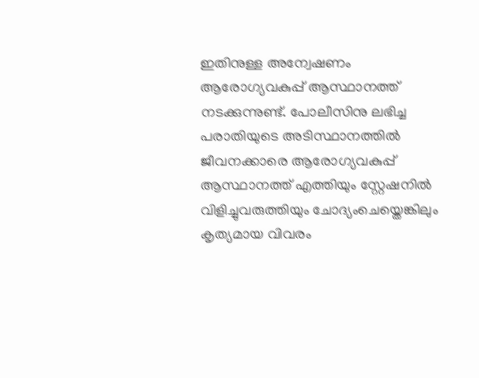ഇതിനുള്ള അന്വേഷണം ആരോഗ്യവകുപ്പ് ആസ്ഥാനത്ത് നടക്കുന്നുണ്ട്. പോലീസിനു ലഭിച്ച പരാതിയുടെ അടിസ്ഥാനത്തിൽ ജീവനക്കാരെ ആരോഗ്യവകുപ്പ് ആസ്ഥാനത്ത് എത്തിയും സ്റ്റേഷനിൽ വിളിച്ചുവരുത്തിയും ചോദ്യംചെയ്തെങ്കിലും കൃത്യമായ വിവരം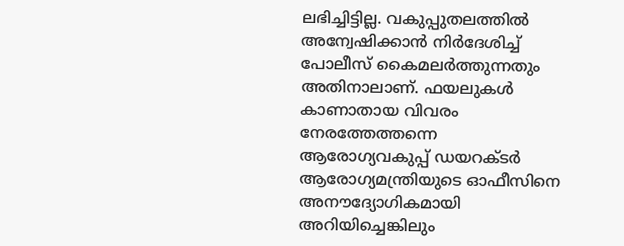ലഭിച്ചിട്ടില്ല. വകുപ്പുതലത്തിൽ അന്വേഷിക്കാൻ നിർദേശിച്ച് പോലീസ് കൈമലർത്തുന്നതും അതിനാലാണ്. ഫയലുകൾ കാണാതായ വിവരം നേരത്തേത്തന്നെ ആരോഗ്യവകുപ്പ് ഡയറക്ടർ ആരോഗ്യമന്ത്രിയുടെ ഓഫീസിനെ അനൗദ്യോഗികമായി അറിയിച്ചെങ്കിലും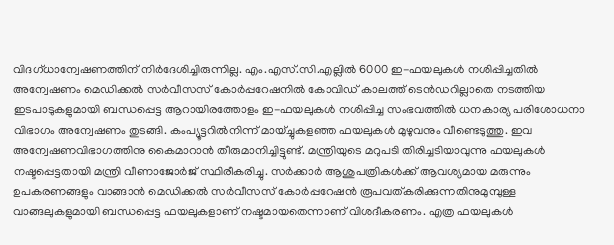വിദഗ്ധാന്വേഷണത്തിന് നിർദേശിച്ചിരുന്നില്ല. എം.എസ്.സി.എല്ലിൽ 6000 ഇ-ഫയലുകൾ നശിപ്പിച്ചതിൽ അന്വേഷണം മെഡിക്കൽ സർവീസസ് കോർപ്പറേഷനിൽ കോവിഡ് കാലത്ത് ടെൻഡറില്ലാതെ നടത്തിയ ഇടപാടുകളുമായി ബന്ധപ്പെട്ട ആറായിരത്തോളം ഇ-ഫയലുകൾ നശിപ്പിച്ച സംഭവത്തിൽ ധനകാര്യ പരിശോധനാ വിഭാഗം അന്വേഷണം തുടങ്ങി. കംപ്യൂട്ടറിൽനിന്ന് മായ്ച്ചുകളഞ്ഞ ഫയലുകൾ മുഴുവനും വീണ്ടെടുത്തു. ഇവ അന്വേഷണവിഭാഗത്തിനു കൈമാറാൻ തീരുമാനിച്ചിട്ടുണ്ട്. മന്ത്രിയുടെ മറുപടി തിരിച്ചടിയാവുന്നു ഫയലുകൾ നഷ്ടപ്പെട്ടതായി മന്ത്രി വീണാജോർജ് സ്ഥിരീകരിച്ചു. സർക്കാർ ആശുപത്രികൾക്ക് ആവശ്യമായ മരുന്നും ഉപകരണങ്ങളും വാങ്ങാൻ മെഡിക്കൽ സർവീസസ് കോർപ്പറേഷൻ രൂപവത്കരിക്കുന്നതിനുമുമ്പുള്ള വാങ്ങലുകളുമായി ബന്ധപ്പെട്ട ഫയലുകളാണ് നഷ്ടമായതെന്നാണ് വിശദീകരണം. എത്ര ഫയലുകൾ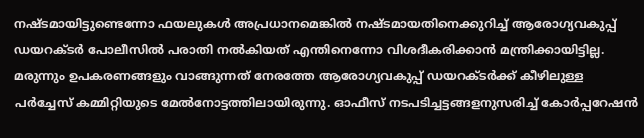നഷ്ടമായിട്ടുണ്ടെന്നോ ഫയലുകൾ അപ്രധാനമെങ്കിൽ നഷ്ടമായതിനെക്കുറിച്ച് ആരോഗ്യവകുപ്പ് ഡയറക്ടർ പോലീസിൽ പരാതി നൽകിയത് എന്തിനെന്നോ വിശദീകരിക്കാൻ മന്ത്രിക്കായിട്ടില്ല. മരുന്നും ഉപകരണങ്ങളും വാങ്ങുന്നത് നേരത്തേ ആരോഗ്യവകുപ്പ് ഡയറക്ടർക്ക് കീഴിലുള്ള പർച്ചേസ് കമ്മിറ്റിയുടെ മേൽനോട്ടത്തിലായിരുന്നു. ഓഫീസ് നടപടിച്ചട്ടങ്ങളനുസരിച്ച് കോർപ്പറേഷൻ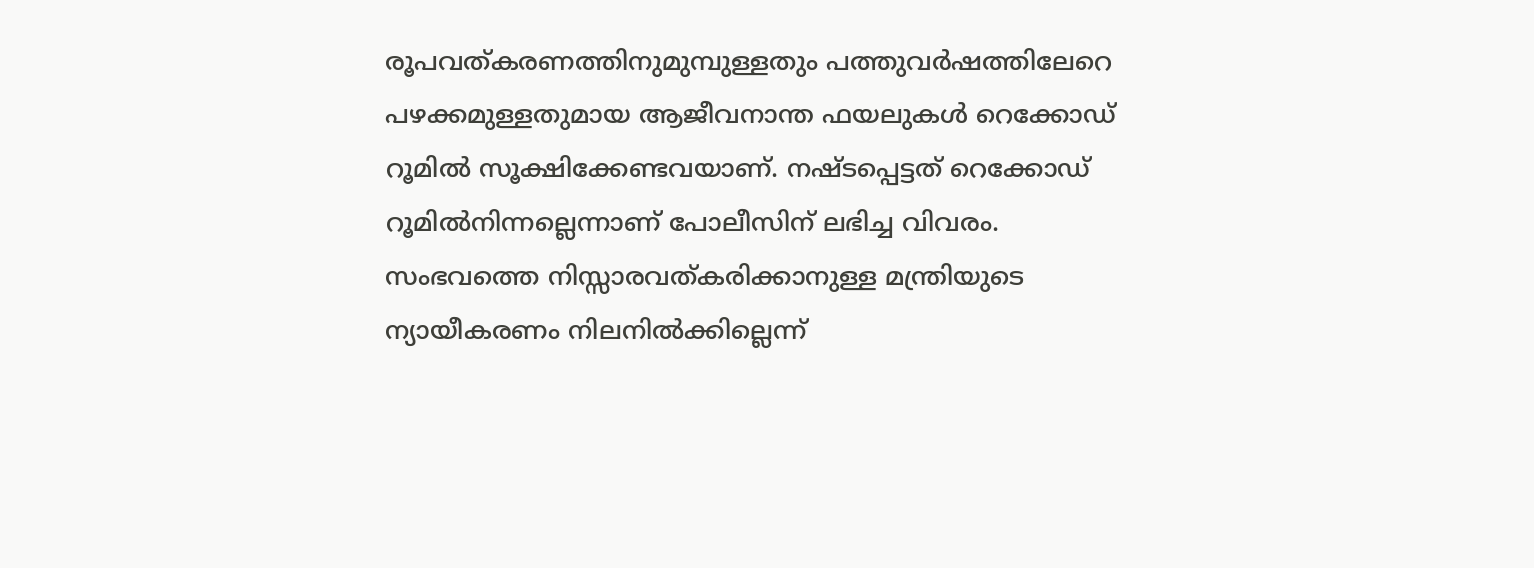രൂപവത്കരണത്തിനുമുമ്പുള്ളതും പത്തുവർഷത്തിലേറെ പഴക്കമുള്ളതുമായ ആജീവനാന്ത ഫയലുകൾ റെക്കോഡ് റൂമിൽ സൂക്ഷിക്കേണ്ടവയാണ്. നഷ്ടപ്പെട്ടത് റെക്കോഡ് റൂമിൽനിന്നല്ലെന്നാണ് പോലീസിന് ലഭിച്ച വിവരം. സംഭവത്തെ നിസ്സാരവത്കരിക്കാനുള്ള മന്ത്രിയുടെ ന്യായീകരണം നിലനിൽക്കില്ലെന്ന്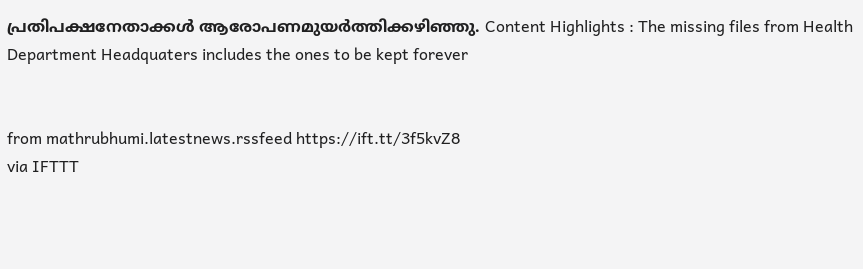പ്രതിപക്ഷനേതാക്കൾ ആരോപണമുയർത്തിക്കഴിഞ്ഞു. Content Highlights : The missing files from Health Department Headquaters includes the ones to be kept forever


from mathrubhumi.latestnews.rssfeed https://ift.tt/3f5kvZ8
via IFTTT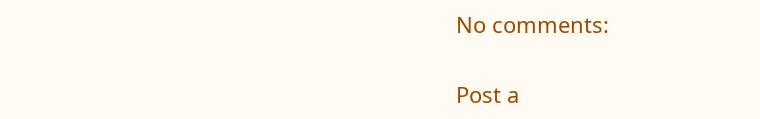No comments:

Post a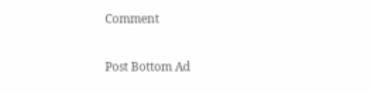Comment

Post Bottom Ad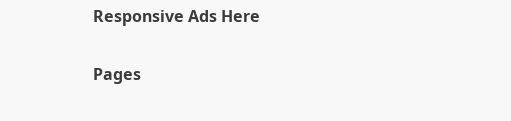Responsive Ads Here

Pages